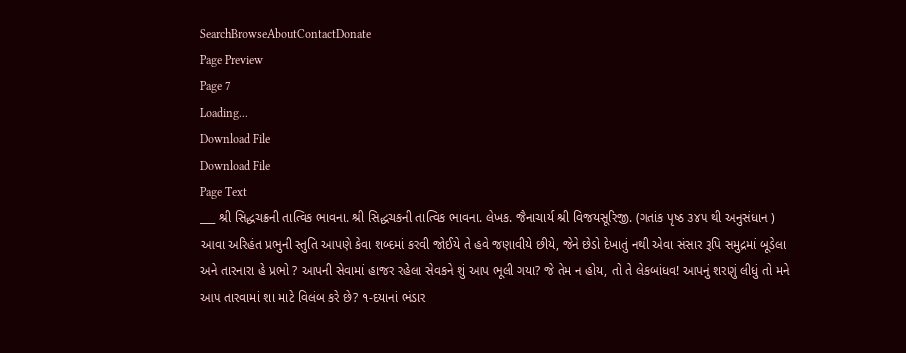SearchBrowseAboutContactDonate
Page Preview
Page 7
Loading...
Download File
Download File
Page Text
___ શ્રી સિદ્ધચક્રની તાત્વિક ભાવના. શ્રી સિદ્ધચકની તાત્વિક ભાવના. લેખક. જૈનાચાર્ય શ્રી વિજયસૂરિજી. (ગતાંક પૃષ્ઠ ૩૪૫ થી અનુસંધાન ) આવા અરિહંત પ્રભુની સ્તુતિ આપણે કેવા શબ્દમાં કરવી જોઈયે તે હવે જણાવીયે છીયે, જેને છેડો દેખાતું નથી એવા સંસાર રૂપિ સમુદ્રમાં બૂડેલા અને તારનારા હે પ્રભો ? આપની સેવામાં હાજર રહેલા સેવકને શું આપ ભૂલી ગયા? જે તેમ ન હોય, તો તે લેકબાંધવ! આપનું શરણું લીધું તો મને આ૫ તારવામાં શા માટે વિલંબ કરે છે? ૧-દયાનાં ભંડાર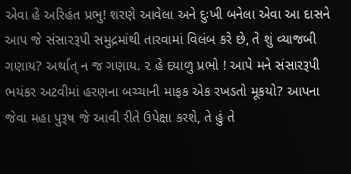એવા હે અરિહંત પ્રભુ! શરણે આવેલા અને દુઃખી બનેલા એવા આ દાસને આપ જે સંસારરૂપી સમુદ્રમાંથી તારવામાં વિલંબ કરે છે, તે શું વ્યાજબી ગણાય? અર્થાત્ ન જ ગણાય. ૨ હે દયાળુ પ્રભો ! આપે મને સંસારરૂપી ભયંકર અટવીમાં હરણના બચ્ચાની માફક એક રખડતો મૂકયો? આપના જેવા મહા પુરૂષ જે આવી રીતે ઉપેક્ષા કરશે, તે હું તે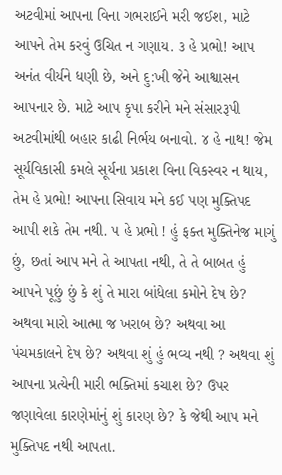અટવીમાં આપના વિના ગભરાઈને મરી જઈશ, માટે આપને તેમ કરવું ઉચિત ન ગણાય. ૩ હે પ્રભો! આપ અનંત વીર્યને ધણી છે, અને દુ:ખી જેને આશ્વાસન આપનાર છે. માટે આપ કૃપા કરીને મને સંસારરૂપી અટવીમાંથી બહાર કાઢી નિર્ભય બનાવો. ૪ હે નાથ! જેમ સૂર્યવિકાસી કમલે સૂર્યના પ્રકાશ વિના વિકસ્વર ન થાય, તેમ હે પ્રભો! આપના સિવાય મને કઈ પણ મુક્તિપદ આપી શકે તેમ નથી. ૫ હે પ્રભો ! હું ફક્ત મુક્તિનેજ માગું છું, છતાં આપ મને તે આપતા નથી, તે તે બાબત હું આપને પૂછું છું કે શું તે મારા બાંધેલા કમોને દેષ છે? અથવા મારો આત્મા જ ખરાબ છે? અથવા આ પંચમકાલને દેષ છે? અથવા શું હું ભવ્ય નથી ? અથવા શું આપના પ્રત્યેની મારી ભક્તિમાં કચાશ છે? ઉપર જણાવેલા કારણેમાંનું શું કારણ છે? કે જેથી આપ મને મુક્તિપદ નથી આપતા.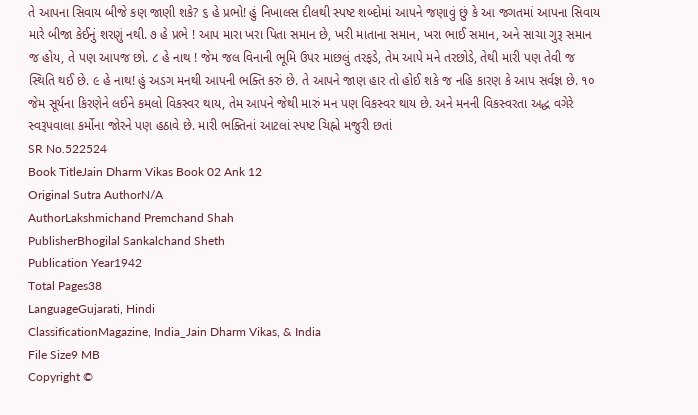તે આપના સિવાય બીજે કણ જાણી શકે? ૬ હે પ્રભો! હું નિખાલસ દીલથી સ્પષ્ટ શબ્દોમાં આપને જણાવું છું કે આ જગતમાં આપના સિવાય મારે બીજા કેઈનું શરણું નથી. ૭ હે પ્રભે ! આપ મારા ખરા પિતા સમાન છે, ખરી માતાના સમાન, ખરા ભાઈ સમાન, અને સાચા ગુરૂ સમાન જ હોય, તે પણ આપજ છો. ૮ હે નાથ ! જેમ જલ વિનાની ભૂમિ ઉપર માછલું તરફડે, તેમ આપે મને તરછોડે, તેથી મારી પણ તેવી જ સ્થિતિ થઈ છે. ૯ હે નાથ! હું અડગ મનથી આપની ભક્તિ કરું છે. તે આપને જાણ હાર તો હોઈ શકે જ નહિ કારણ કે આપ સર્વજ્ઞ છે. ૧૦ જેમ સૂર્યના કિરણેને લઈને કમલો વિકસ્વર થાય, તેમ આપને જેથી મારું મન પણ વિકસ્વર થાય છે. અને મનની વિકસ્વરતા અદ્ધ વગેરે સ્વરૂપવાલા કર્મોના જોરને પણ હઠાવે છે. મારી ભક્તિનાં આટલાં સ્પષ્ટ ચિહ્નો મજુરી છતાં
SR No.522524
Book TitleJain Dharm Vikas Book 02 Ank 12
Original Sutra AuthorN/A
AuthorLakshmichand Premchand Shah
PublisherBhogilal Sankalchand Sheth
Publication Year1942
Total Pages38
LanguageGujarati, Hindi
ClassificationMagazine, India_Jain Dharm Vikas, & India
File Size9 MB
Copyright ©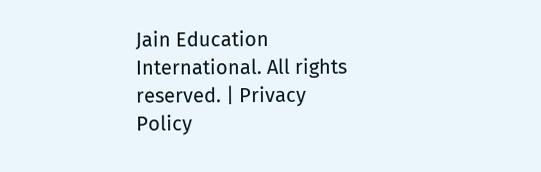Jain Education International. All rights reserved. | Privacy Policy